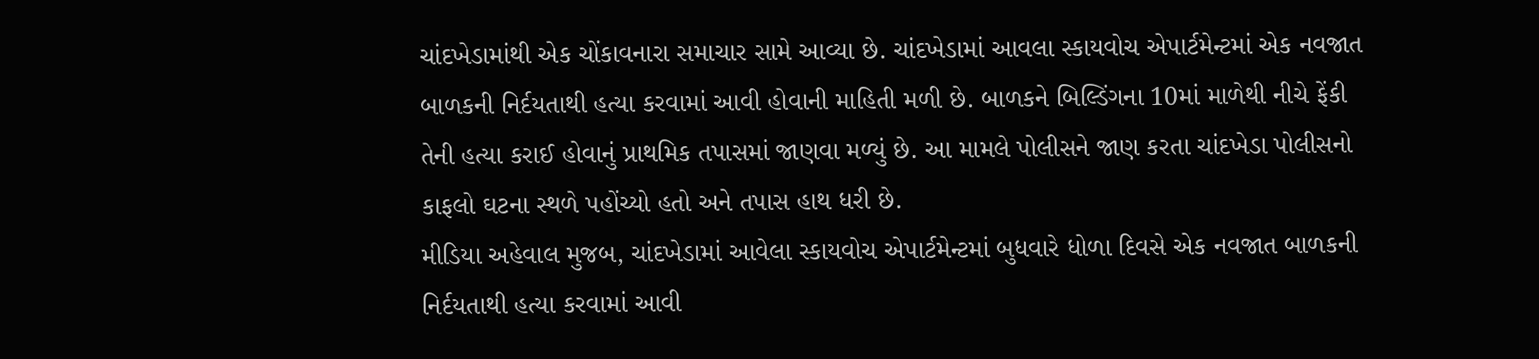ચાંદખેડામાંથી એક ચોંકાવનારા સમાચાર સામે આવ્યા છે. ચાંદખેડામાં આવલા સ્કાયવોચ એપાર્ટમેન્ટમાં એક નવજાત બાળકની નિર્દયતાથી હત્યા કરવામાં આવી હોવાની માહિતી મળી છે. બાળકને બિલ્ડિંગના 10માં માળેથી નીચે ફેંકી તેની હત્યા કરાઈ હોવાનું પ્રાથમિક તપાસમાં જાણવા મળ્યું છે. આ મામલે પોલીસને જાણ કરતા ચાંદખેડા પોલીસનો કાફલો ઘટના સ્થળે પહોંચ્યો હતો અને તપાસ હાથ ધરી છે.
મીડિયા અહેવાલ મુજબ, ચાંદખેડામાં આવેલા સ્કાયવોચ એપાર્ટમેન્ટમાં બુધવારે ધોળા દિવસે એક નવજાત બાળકની નિર્દયતાથી હત્યા કરવામાં આવી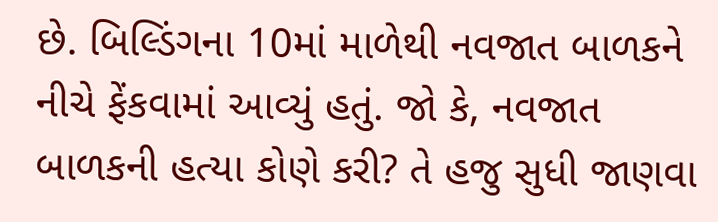છે. બિલ્ડિંગના 10માં માળેથી નવજાત બાળકને નીચે ફેંકવામાં આવ્યું હતું. જો કે, નવજાત બાળકની હત્યા કોણે કરી? તે હજુ સુધી જાણવા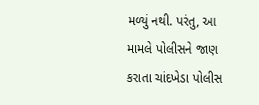મળ્યું નથી. પરંતુ, આ મામલે પોલીસને જાણ કરાતા ચાંદખેડા પોલીસ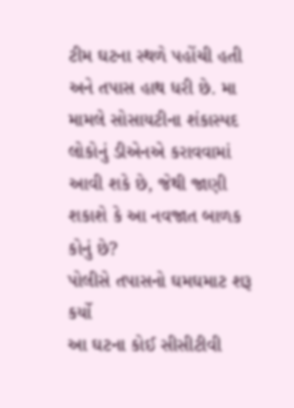ટીમ ઘટના સ્થળે પહોંચી હતી અને તપાસ હાથ ધરી છે. મા મામલે સોસાયટીના શંકાસ્પદ લોકોનું ડીએનએ કરાવવામાં આવી શકે છે, જેથી જાણી શકાશે કે આ નવજાત બાળક કોનું છે?
પોલીસે તપાસનો ઘમઘમાટ શરૂ કર્યો
આ ઘટના કોઈ સીસીટીવી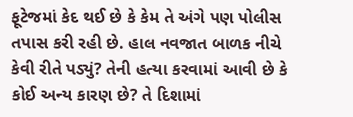ફૂટેજમાં કેદ થઈ છે કે કેમ તે અંગે પણ પોલીસ તપાસ કરી રહી છે. હાલ નવજાત બાળક નીચે કેવી રીતે પડ્યું? તેની હત્યા કરવામાં આવી છે કે કોઈ અન્ય કારણ છે? તે દિશામાં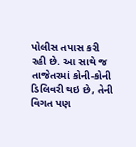પોલીસ તપાસ કરી રહી છે. આ સાથે જ તાજેતરમાં કોની-કોની ડિલિવરી થઇ છે, તેની વિગત પણ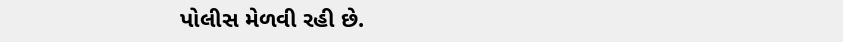પોલીસ મેળવી રહી છે.